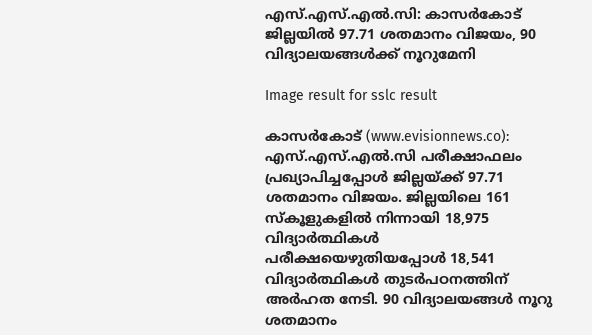എസ്.എസ്.എല്‍.സി: കാസര്‍കോട് ജില്ലയില്‍ 97.71 ശതമാനം വിജയം, 90 വിദ്യാലയങ്ങള്‍ക്ക് നൂറുമേനി

Image result for sslc result

കാസര്‍കോട് (www.evisionnews.co): എസ്.എസ്.എല്‍.സി പരീക്ഷാഫലം പ്രഖ്യാപിച്ചപ്പോള്‍ ജില്ലയ്ക്ക് 97.71 ശതമാനം വിജയം. ജില്ലയിലെ 161 സ്‌കൂളുകളില്‍ നിന്നായി 18,975 വിദ്യാര്‍ത്ഥികള്‍ പരീക്ഷയെഴുതിയപ്പോള്‍ 18,541 വിദ്യാര്‍ത്ഥികള്‍ തുടര്‍പഠനത്തിന് അര്‍ഹത നേടി. 90 വിദ്യാലയങ്ങള്‍ നൂറു ശതമാനം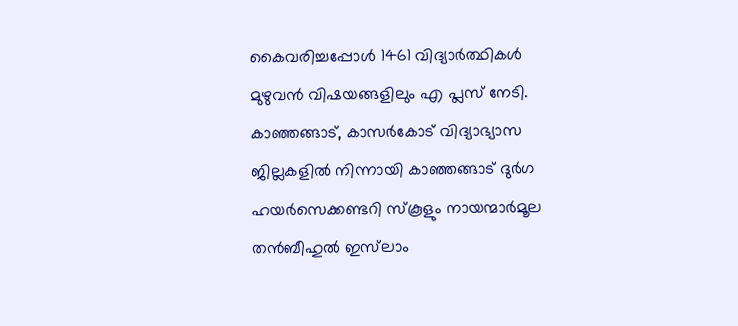കൈവരിച്ചപ്പോള്‍ 1461 വിദ്യാര്‍ത്ഥികള്‍ മുഴുവന്‍ വിഷയങ്ങളിലും എ പ്ലസ് നേടി. കാഞ്ഞങ്ങാട്, കാസര്‍കോട് വിദ്യാഭ്യാസ ജില്ലകളില്‍ നിന്നായി കാഞ്ഞങ്ങാട് ദുര്‍ഗ ഹയര്‍സെക്കണ്ടറി സ്‌കൂളും നായന്മാര്‍മൂല തന്‍ബീഹുല്‍ ഇസ്‌ലാം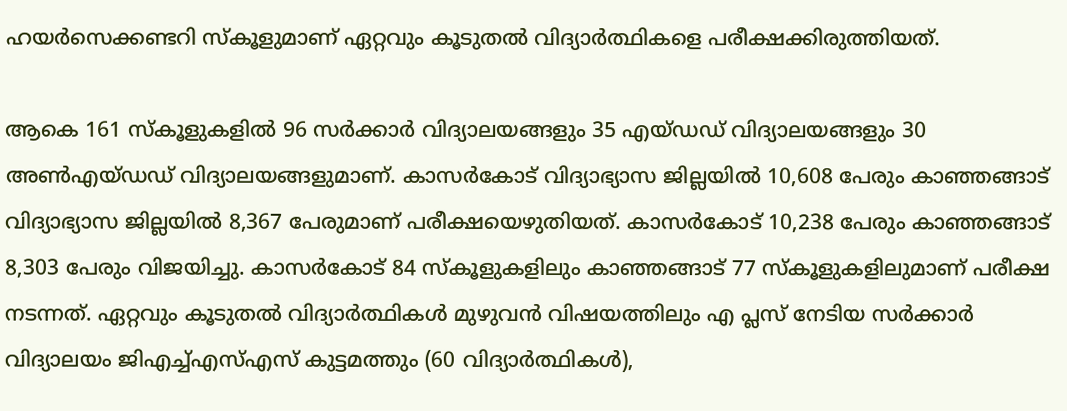ഹയര്‍സെക്കണ്ടറി സ്‌കൂളുമാണ് ഏറ്റവും കൂടുതല്‍ വിദ്യാര്‍ത്ഥികളെ പരീക്ഷക്കിരുത്തിയത്.

ആകെ 161 സ്‌കൂളുകളില്‍ 96 സര്‍ക്കാര്‍ വിദ്യാലയങ്ങളും 35 എയ്ഡഡ് വിദ്യാലയങ്ങളും 30 അണ്‍എയ്ഡഡ് വിദ്യാലയങ്ങളുമാണ്. കാസര്‍കോട് വിദ്യാഭ്യാസ ജില്ലയില്‍ 10,608 പേരും കാഞ്ഞങ്ങാട് വിദ്യാഭ്യാസ ജില്ലയില്‍ 8,367 പേരുമാണ് പരീക്ഷയെഴുതിയത്. കാസര്‍കോട് 10,238 പേരും കാഞ്ഞങ്ങാട് 8,303 പേരും വിജയിച്ചു. കാസര്‍കോട് 84 സ്‌കൂളുകളിലും കാഞ്ഞങ്ങാട് 77 സ്‌കൂളുകളിലുമാണ് പരീക്ഷ നടന്നത്. ഏറ്റവും കൂടുതല്‍ വിദ്യാര്‍ത്ഥികള്‍ മുഴുവന്‍ വിഷയത്തിലും എ പ്ലസ് നേടിയ സര്‍ക്കാര്‍ വിദ്യാലയം ജിഎച്ച്എസ്എസ് കുട്ടമത്തും (60 വിദ്യാര്‍ത്ഥികള്‍),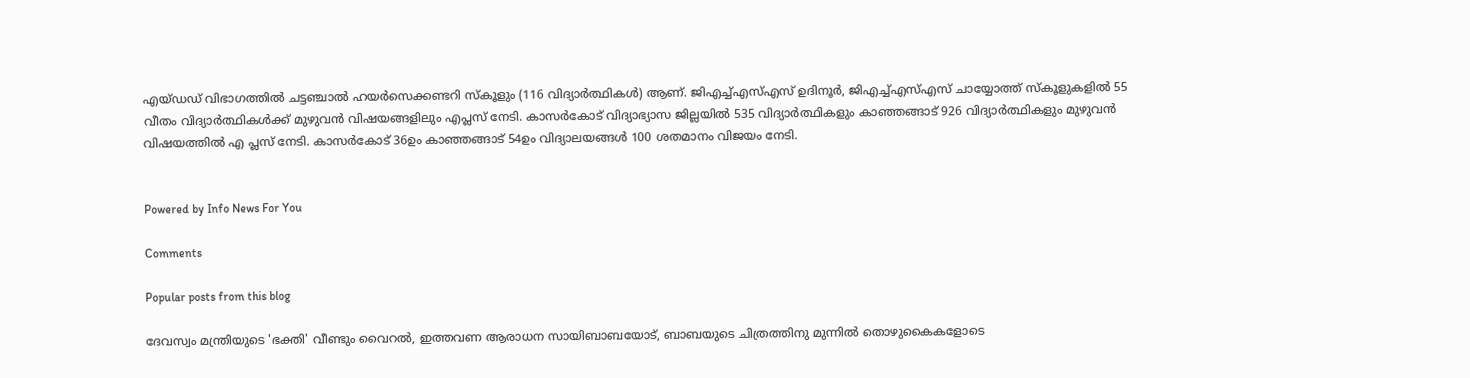എയ്ഡഡ് വിഭാഗത്തില്‍ ചട്ടഞ്ചാല്‍ ഹയര്‍സെക്കണ്ടറി സ്‌കൂളും (116 വിദ്യാര്‍ത്ഥികള്‍) ആണ്. ജിഎച്ച്എസ്എസ് ഉദിനൂര്‍, ജിഎച്ച്എസ്എസ് ചായ്യോത്ത് സ്‌കൂളുകളില്‍ 55 വീതം വിദ്യാര്‍ത്ഥികള്‍ക്ക് മുഴുവന്‍ വിഷയങ്ങളിലും എപ്ലസ് നേടി. കാസര്‍കോട് വിദ്യാഭ്യാസ ജില്ലയില്‍ 535 വിദ്യാര്‍ത്ഥികളും കാഞ്ഞങ്ങാട് 926 വിദ്യാര്‍ത്ഥികളും മുഴുവന്‍ വിഷയത്തില്‍ എ പ്ലസ് നേടി. കാസര്‍കോട് 36ഉം കാഞ്ഞങ്ങാട് 54ഉം വിദ്യാലയങ്ങള്‍ 100 ശതമാനം വിജയം നേടി.


Powered by Info News For You

Comments

Popular posts from this blog

ദേവസ്വം മന്ത്രിയുടെ 'ഭക്തി' വീണ്ടും വൈറല്‍, ഇത്തവണ ആരാധന സായിബാബയോട്, ബാബയുടെ ചിത്രത്തിനു മുന്നില്‍ തൊഴുകൈകളോടെ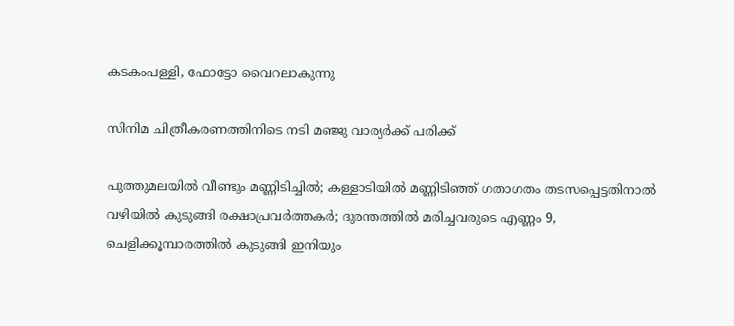കടകംപള്ളി, ഫോട്ടോ വൈറലാകുന്നു

സിനിമ ചിത്രീകരണത്തിനിടെ നടി മഞ്ജു വാര്യര്‍ക്ക് പരിക്ക്

പുത്തുമലയില്‍ വീണ്ടും മണ്ണിടിച്ചില്‍; കള്ളാടിയില്‍ മണ്ണിടിഞ്ഞ് ഗതാഗതം തടസപ്പെട്ടതിനാല്‍ വഴിയില്‍ കുടുങ്ങി രക്ഷാപ്രവര്‍ത്തകര്‍; ദുരന്തത്തില്‍ മരിച്ചവരുടെ എണ്ണം 9, ചെളിക്കൂമ്പാരത്തില്‍ കുടുങ്ങി ഇനിയും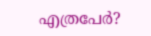എത്രപേര്‍?